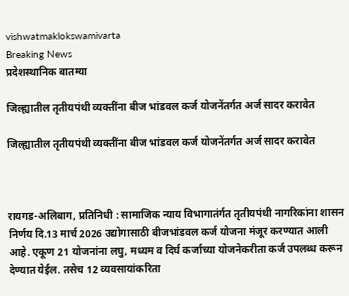vishwatmaklokswamivarta
Breaking News
प्रदेशस्थानिक बातम्या

जिल्ह्यातील तृतीयपंथी व्यक्तींना बीज भांडवल कर्ज योजनेंतर्गत अर्ज सादर करावेत

जिल्ह्यातील तृतीयपंथी व्यक्तींना बीज भांडवल कर्ज योजनेंतर्गत अर्ज सादर करावेत



रायगड-अलिबाग, प्रतिनिधी : सामाजिक न्याय विभागातंर्गत तृतीयपंथी नागरिकांना शासन निर्णय दि.13 मार्च 2026 उद्योगासाठी बीजभांडवल कर्ज योजना मंजूर करण्यात आली आहे. एकूण 21 योजनांना लघु, मध्यम व दिर्घ कर्जाच्या योजनेकरीता कर्ज उपलब्ध करून देण्यात येईल. तसेच 12 व्यवसायांकरिता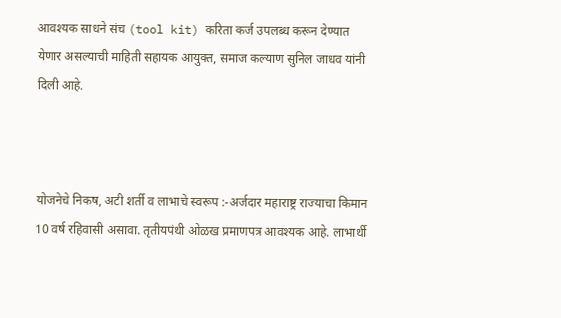आवश्यक साधने संच (tool kit) करिता कर्ज उपलब्ध करून देण्यात येणार असल्याची माहिती सहायक आयुक्त, समाज कल्याण सुनिल जाधव यांनी दिली आहे.



योजनेचे निकष, अटी शर्ती व लाभाचे स्वरूप :-अर्जदार महाराष्ट्र राज्याचा किमान 10 वर्ष रहिवासी असावा. तृतीयपंथी ओळख प्रमाणपत्र आवश्यक आहे. लाभार्थी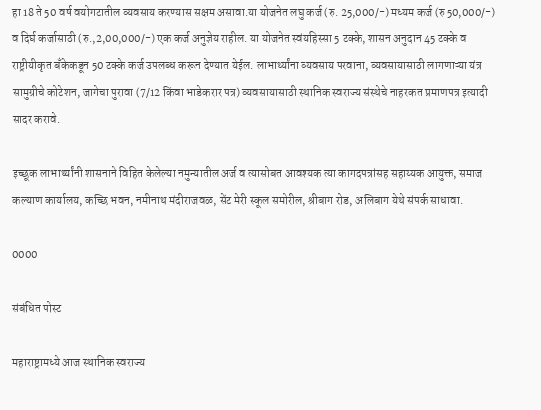हा 18 ते 50 वर्ष वयोगटातील व्यवसाय करण्यास सक्षम असावा.या योजनेत लघु कर्ज (रु. 25,000/-) मध्यम कर्ज (रु 50,000/-) व दिर्घ कर्जासाठी (रु.,2,00,000/-) एक कर्ज अनुज्ञेय राहील. या योजनेत स्वंयहिस्सा 5 टक्के, शासन अनुदान 45 टक्के व राष्ट्रीयीकृत बँकेकडून 50 टक्के कर्ज उपलब्ध करून देण्यात येईल. लाभार्थ्यांना व्यवसाय परवाना, व्यवसायासाठी लागणाऱ्या यंत्र सामुग्रीचे कोटेशन, जागेचा पुरावा (7/12 किंवा भाडेकरार पत्र) व्यवसायासाठी स्थानिक स्वराज्य संस्थेचे नाहरकत प्रमाणपत्र इत्यादी सादर करावे.

इच्छूक लाभार्थ्यांनी शासनाने विहित केलेल्या नमुन्यातील अर्ज व त्यासोबत आवश्यक त्या कागदपत्रांसह सहाय्यक आयुक्त, समाज कल्याण कार्यालय, कच्छि भवन, नमीनाथ मंदीराजवळ, सेंट मेरी स्कूल समोरील, श्रीबाग रोड, अलिबाग येथे संपर्क साधावा.

0000

संबंधित पोस्ट

महाराष्ट्रामध्ये आज स्थानिक स्वराज्य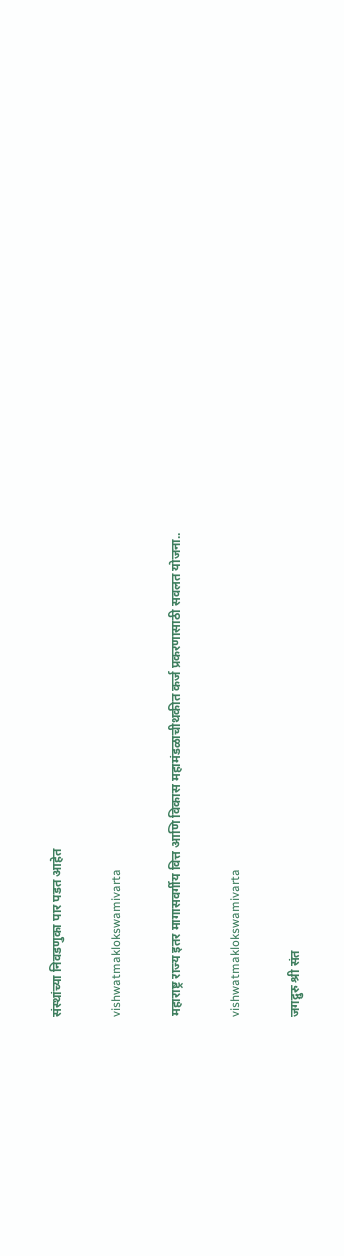संस्थांच्या निवडणुका पार पडत आहेत

vishwatmaklokswamivarta

महाराष्ट्र राज्य इतर मागासवर्गीय वित्त आणि विकास महामंडळाचीथकीत कर्ज प्रकरणासाठी सवलत योजना..

vishwatmaklokswamivarta

जगद्गुरु श्री संत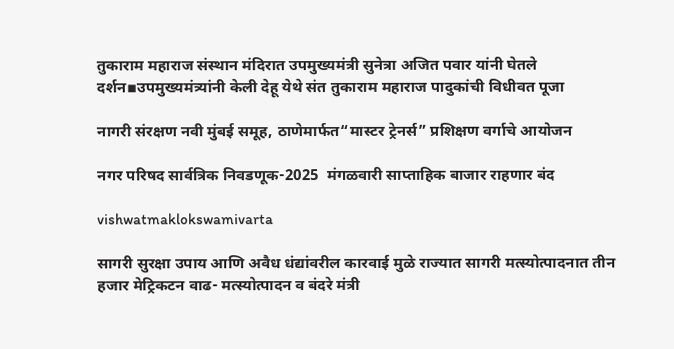तुकाराम महाराज संस्थान मंदिरात उपमुख्यमंत्री सुनेत्रा अजित पवार यांनी घेतले दर्शन▪उपमुख्यमंत्र्यांनी केली देहू येथे संत तुकाराम महाराज पादुकांची विधीवत पूजा

नागरी संरक्षण नवी मुंबई समूह, ठाणेमार्फत“मास्टर ट्रेनर्स” प्रशिक्षण वर्गाचे आयोजन

नगर परिषद सार्वत्रिक निवडणूक-2025  मंगळवारी साप्ताहिक बाजार राहणार बंद

vishwatmaklokswamivarta

सागरी सुरक्षा उपाय आणि अवैध धंद्यांवरील कारवाई मुळे राज्यात सागरी मत्स्योत्पादनात तीन हजार मेट्रिकटन वाढ- मत्स्योत्पादन व बंदरे मंत्री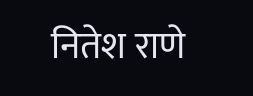नितेश राणे